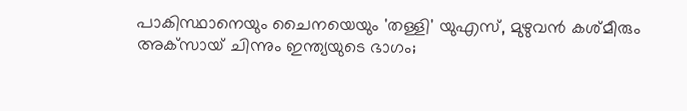പാകിസ്ഥാനെയും ചൈനയെയും 'തള്ളി' യുഎസ്, മുഴുവന്‍ കശ്മീരും അക്‌സായ് ചിന്നും ഇന്ത്യയുടെ ഭാഗം;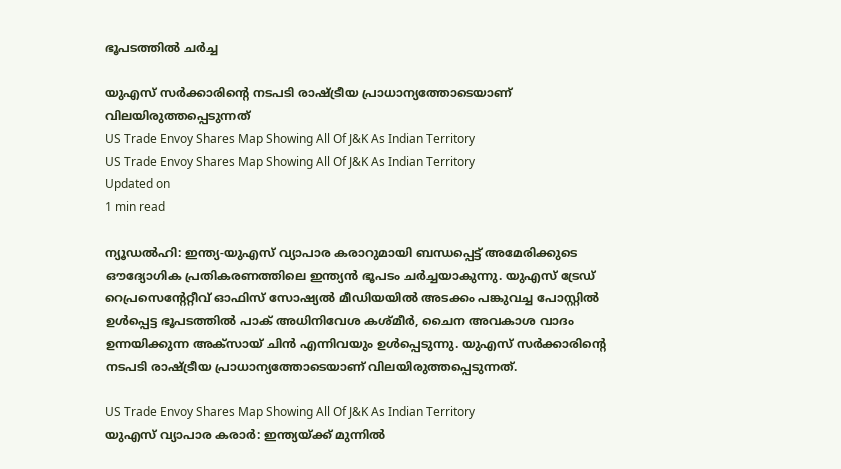ഭൂപടത്തില്‍ ചര്‍ച്ച

യുഎസ് സര്‍ക്കാരിന്റെ നടപടി രാഷ്ട്രീയ പ്രാധാന്യത്തോടെയാണ് വിലയിരുത്തപ്പെടുന്നത്
US Trade Envoy Shares Map Showing All Of J&K As Indian Territory
US Trade Envoy Shares Map Showing All Of J&K As Indian Territory
Updated on
1 min read

ന്യൂഡല്‍ഹി: ഇന്ത്യ-യുഎസ് വ്യാപാര കരാറുമായി ബന്ധപ്പെട്ട് അമേരിക്കുടെ ഔദ്യോഗിക പ്രതികരണത്തിലെ ഇന്ത്യന്‍ ഭൂപടം ചര്‍ച്ചയാകുന്നു. യുഎസ് ട്രേഡ് റെപ്രസെന്റേറ്റീവ് ഓഫിസ് സോഷ്യല്‍ മീഡിയയില്‍ അടക്കം പങ്കുവച്ച പോസ്റ്റില്‍ ഉള്‍പ്പെട്ട ഭൂപടത്തില്‍ പാക് അധിനിവേശ കശ്മീര്‍, ചൈന അവകാശ വാദം ഉന്നയിക്കുന്ന അക്‌സായ് ചിന്‍ എന്നിവയും ഉള്‍പ്പെടുന്നു. യുഎസ് സര്‍ക്കാരിന്റെ നടപടി രാഷ്ട്രീയ പ്രാധാന്യത്തോടെയാണ് വിലയിരുത്തപ്പെടുന്നത്.

US Trade Envoy Shares Map Showing All Of J&K As Indian Territory
യുഎസ് വ്യാപാര കരാര്‍: ഇന്ത്യയ്ക്ക് മുന്നില്‍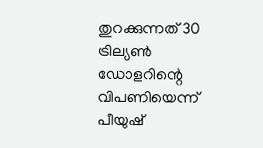തുറക്കുന്നത് 30 ട്രില്യണ്‍ ഡോളറിന്റെ വിപണിയെന്ന് പീയുഷ്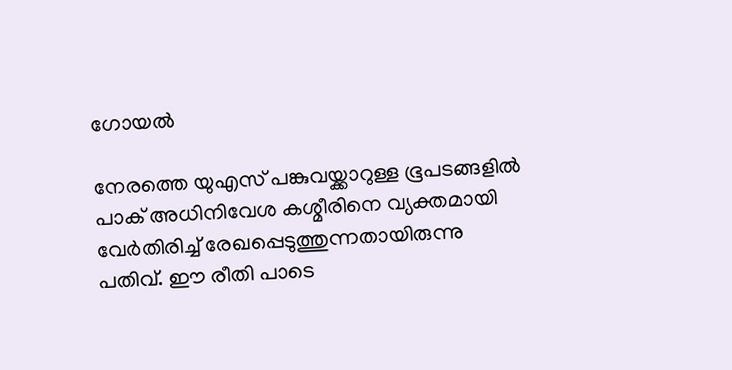ഗോയല്‍

നേരത്തെ യുഎസ് പങ്കുവയ്ക്കാറുള്ള ഭൂപടങ്ങളില്‍ പാക് അധിനിവേശ കശ്മീരിനെ വ്യക്തമായി വേര്‍തിരിച്ച് രേഖപ്പെടുത്തുന്നതായിരുന്നു പതിവ്. ഈ രീതി പാടെ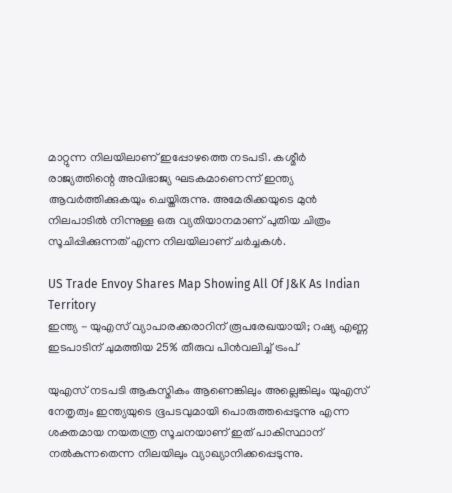മാറ്റുന്ന നിലയിലാണ് ഇപ്പോഴത്തെ നടപടി. കശ്മീര്‍ രാജ്യത്തിന്റെ അവിഭാജ്യ ഘടകമാണെന്ന് ഇന്ത്യ ആവര്‍ത്തിക്കുകയും ചെയ്തിരുന്നു. അമേരിക്കയുടെ മുന്‍ നിലപാടില്‍ നിന്നുള്ള ഒരു വ്യതിയാനമാണ് പുതിയ ചിത്രം സൂചിപ്പിക്കുന്നത് എന്ന നിലയിലാണ് ചര്‍ച്ചകള്‍.

US Trade Envoy Shares Map Showing All Of J&K As Indian Territory
ഇന്ത്യ - യുഎസ് വ്യാപാരക്കരാറിന് രൂപരേഖയായി; റഷ്യ എണ്ണ ഇടപാടിന് ചുമത്തിയ 25% തീരുവ പിന്‍വലിച്ച് ട്രംപ്

യുഎസ് നടപടി ആകസ്മികം ആണെങ്കിലും അല്ലെങ്കിലും യുഎസ് നേതൃത്വം ഇന്ത്യയുടെ ഭൂപടവുമായി പൊരുത്തപ്പെടുന്നു എന്ന ശക്തമായ നയതന്ത്ര സൂചനയാണ് ഇത് പാകിസ്ഥാന് നല്‍കുന്നതെന്ന നിലയിലും വ്യാഖ്യാനിക്കപ്പെടുന്നു.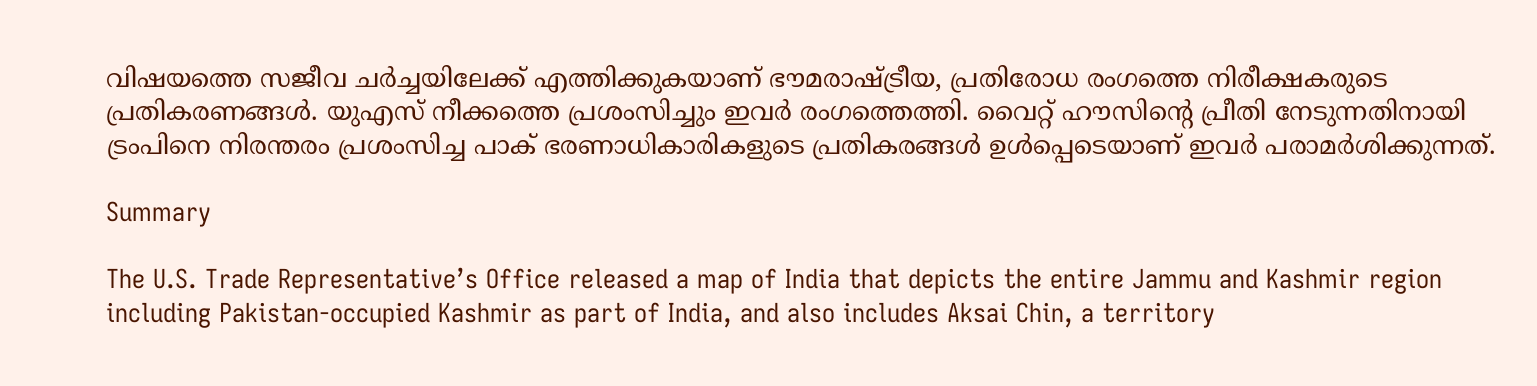വിഷയത്തെ സജീവ ചര്‍ച്ചയിലേക്ക് എത്തിക്കുകയാണ് ഭൗമരാഷ്ട്രീയ, പ്രതിരോധ രംഗത്തെ നിരീക്ഷകരുടെ പ്രതികരണങ്ങള്‍. യുഎസ് നീക്കത്തെ പ്രശംസിച്ചും ഇവര്‍ രംഗത്തെത്തി. വൈറ്റ് ഹൗസിന്റെ പ്രീതി നേടുന്നതിനായി ട്രംപിനെ നിരന്തരം പ്രശംസിച്ച പാക് ഭരണാധികാരികളുടെ പ്രതികരങ്ങള്‍ ഉള്‍പ്പെടെയാണ് ഇവര്‍ പരാമര്‍ശിക്കുന്നത്.

Summary

The U.S. Trade Representative’s Office released a map of India that depicts the entire Jammu and Kashmir region including Pakistan-occupied Kashmir as part of India, and also includes Aksai Chin, a territory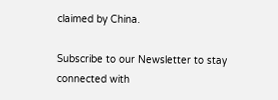claimed by China.

Subscribe to our Newsletter to stay connected with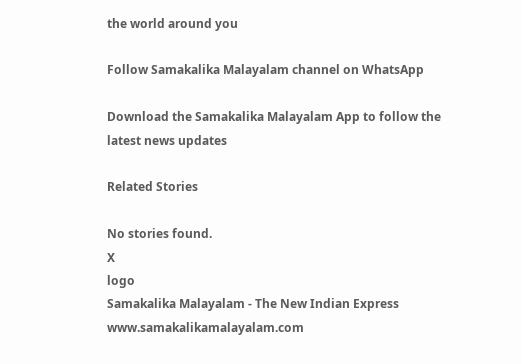the world around you

Follow Samakalika Malayalam channel on WhatsApp

Download the Samakalika Malayalam App to follow the latest news updates

Related Stories

No stories found.
X
logo
Samakalika Malayalam - The New Indian Express
www.samakalikamalayalam.com